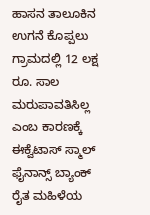ಹಾಸನ ತಾಲೂಕಿನ ಉಗನೆ ಕೊಪ್ಪಲು ಗ್ರಾಮದಲ್ಲಿ 12 ಲಕ್ಷ ರೂ. ಸಾಲ ಮರುಪಾವತಿಸಿಲ್ಲ ಎಂಬ ಕಾರಣಕ್ಕೆ ಈಕ್ವೆಟಾಸ್ ಸ್ಮಾಲ್ ಫೈನಾನ್ಸ್ ಬ್ಯಾಂಕ್ ರೈತ ಮಹಿಳೆಯ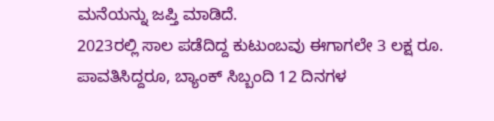ಮನೆಯನ್ನು ಜಪ್ತಿ ಮಾಡಿದೆ.
2023ರಲ್ಲಿ ಸಾಲ ಪಡೆದಿದ್ದ ಕುಟುಂಬವು ಈಗಾಗಲೇ 3 ಲಕ್ಷ ರೂ. ಪಾವತಿಸಿದ್ದರೂ, ಬ್ಯಾಂಕ್ ಸಿಬ್ಬಂದಿ 12 ದಿನಗಳ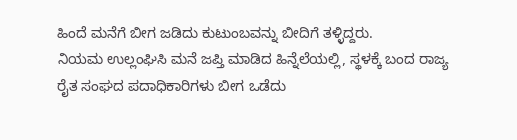ಹಿಂದೆ ಮನೆಗೆ ಬೀಗ ಜಡಿದು ಕುಟುಂಬವನ್ನು ಬೀದಿಗೆ ತಳ್ಳಿದ್ದರು.
ನಿಯಮ ಉಲ್ಲಂಘಿಸಿ ಮನೆ ಜಪ್ತಿ ಮಾಡಿದ ಹಿನ್ನೆಲೆಯಲ್ಲಿ, ಸ್ಥಳಕ್ಕೆ ಬಂದ ರಾಜ್ಯ ರೈತ ಸಂಘದ ಪದಾಧಿಕಾರಿಗಳು ಬೀಗ ಒಡೆದು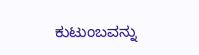ಕುಟುಂಬವನ್ನು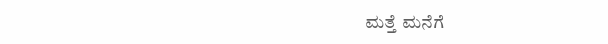ಮತ್ತೆ ಮನೆಗೆ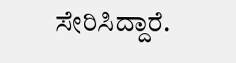ಸೇರಿಸಿದ್ದಾರೆ.